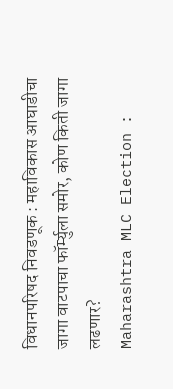विधानपरिषद निवडणूक : महाविकास आघाडीचा जागा वाटपाचा फॉर्म्युला समोर, कोण किती जागा लढणार?
Maharashtra MLC Election :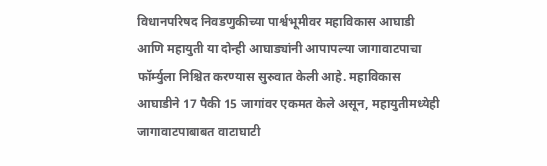विधानपरिषद निवडणुकीच्या पार्श्वभूमीवर महाविकास आघाडी आणि महायुती या दोन्ही आघाड्यांनी आपापल्या जागावाटपाचा फॉर्म्युला निश्चित करण्यास सुरुवात केली आहे. महाविकास आघाडीने 17 पैकी 15 जागांवर एकमत केले असून, महायुतीमध्येही जागावाटपाबाबत वाटाघाटी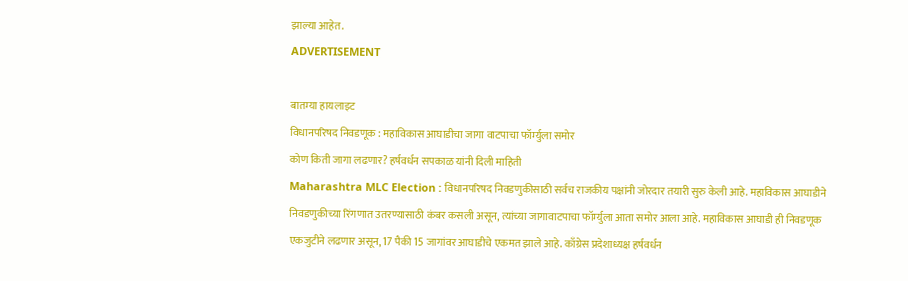झाल्या आहेत.
ADVERTISEMENT

बातम्या हायलाइट
विधानपरिषद निवडणूक : महाविकास आघाडीचा जागा वाटपाचा फॉर्म्युला समोर
कोण किती जागा लढणार? हर्षवर्धन सपकाळ यांनी दिली माहिती
Maharashtra MLC Election : विधानपरिषद निवडणुकीसाठी सर्वच राजकीय पक्षांनी जोरदार तयारी सुरु केली आहे. महाविकास आघाडीने निवडणुकीच्या रिंगणात उतरण्यासाठी कंबर कसली असून, त्यांच्या जागावाटपाचा फॉर्म्युला आता समोर आला आहे. महाविकास आघाडी ही निवडणूक एकजुटीने लढणार असून, 17 पैकी 15 जागांवर आघाडीचे एकमत झाले आहे. काँग्रेस प्रदेशाध्यक्ष हर्षवर्धन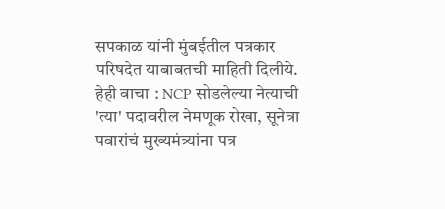सपकाळ यांनी मुंबईतील पत्रकार परिषदेत याबाबतची माहिती दिलीये.
हेही वाचा : NCP सोडलेल्या नेत्याची 'त्या' पदावरील नेमणूक रोखा, सूनेत्रा पवारांचं मुख्यमंत्र्यांना पत्र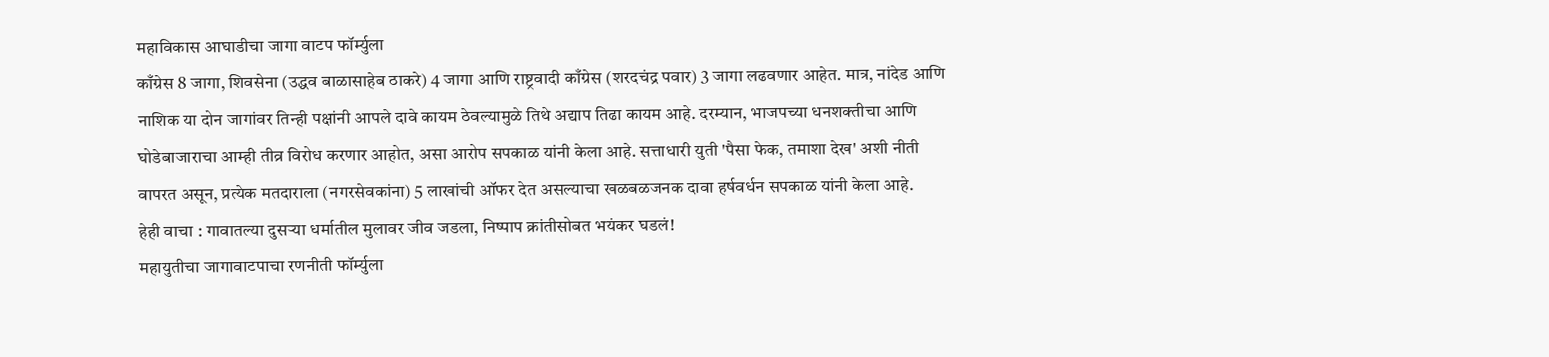महाविकास आघाडीचा जागा वाटप फॉर्म्युला
काँग्रेस 8 जागा, शिवसेना (उद्धव बाळासाहेब ठाकरे) 4 जागा आणि राष्ट्रवादी काँग्रेस (शरदचंद्र पवार) 3 जागा लढवणार आहेत. मात्र, नांदेड आणि नाशिक या दोन जागांवर तिन्ही पक्षांनी आपले दावे कायम ठेवल्यामुळे तिथे अद्याप तिढा कायम आहे. दरम्यान, भाजपच्या धनशक्तीचा आणि घोडेबाजाराचा आम्ही तीव्र विरोध करणार आहोत, असा आरोप सपकाळ यांनी केला आहे. सत्ताधारी युती 'पैसा फेक, तमाशा देख' अशी नीती वापरत असून, प्रत्येक मतदाराला (नगरसेवकांना) 5 लाखांची ऑफर देत असल्याचा खळबळजनक दावा हर्षवर्धन सपकाळ यांनी केला आहे.
हेही वाचा : गावातल्या दुसऱ्या धर्मातील मुलावर जीव जडला, निष्पाप क्रांतीसोबत भयंकर घडलं!
महायुतीचा जागावाटपाचा रणनीती फॉर्म्युला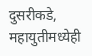दुसरीकडे, महायुतीमध्येही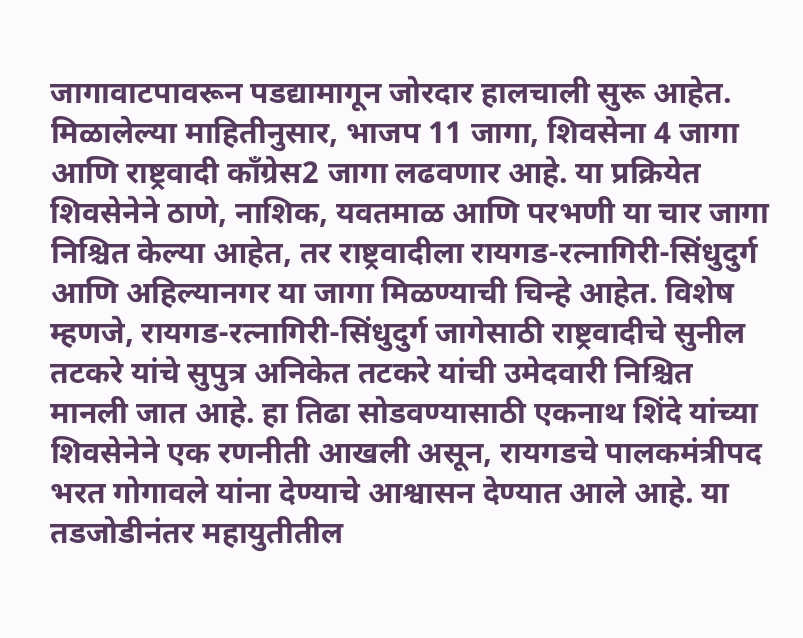जागावाटपावरून पडद्यामागून जोरदार हालचाली सुरू आहेत. मिळालेल्या माहितीनुसार, भाजप 11 जागा, शिवसेना 4 जागा आणि राष्ट्रवादी काँग्रेस2 जागा लढवणार आहे. या प्रक्रियेत शिवसेनेने ठाणे, नाशिक, यवतमाळ आणि परभणी या चार जागा निश्चित केल्या आहेत, तर राष्ट्रवादीला रायगड-रत्नागिरी-सिंधुदुर्ग आणि अहिल्यानगर या जागा मिळण्याची चिन्हे आहेत. विशेष म्हणजे, रायगड-रत्नागिरी-सिंधुदुर्ग जागेसाठी राष्ट्रवादीचे सुनील तटकरे यांचे सुपुत्र अनिकेत तटकरे यांची उमेदवारी निश्चित मानली जात आहे. हा तिढा सोडवण्यासाठी एकनाथ शिंदे यांच्या शिवसेनेने एक रणनीती आखली असून, रायगडचे पालकमंत्रीपद भरत गोगावले यांना देण्याचे आश्वासन देण्यात आले आहे. या तडजोडीनंतर महायुतीतील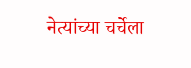नेत्यांच्या चर्चेला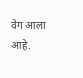वेग आला आहे.